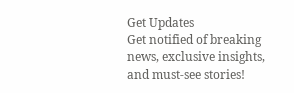Get Updates
Get notified of breaking news, exclusive insights, and must-see stories!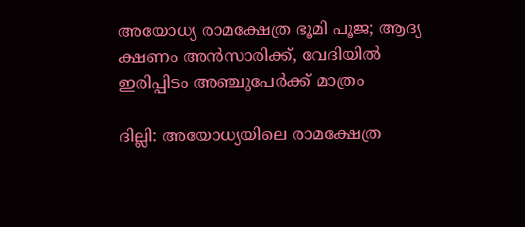അയോധ്യ രാമക്ഷേത്ര ഭൂമി പൂജ; ആദ്യ ക്ഷണം അന്‍സാരിക്ക്, വേദിയില്‍ ഇരിപ്പിടം അഞ്ചുപേര്‍ക്ക് മാത്രം

ദില്ലി: അയോധ്യയിലെ രാമക്ഷേത്ര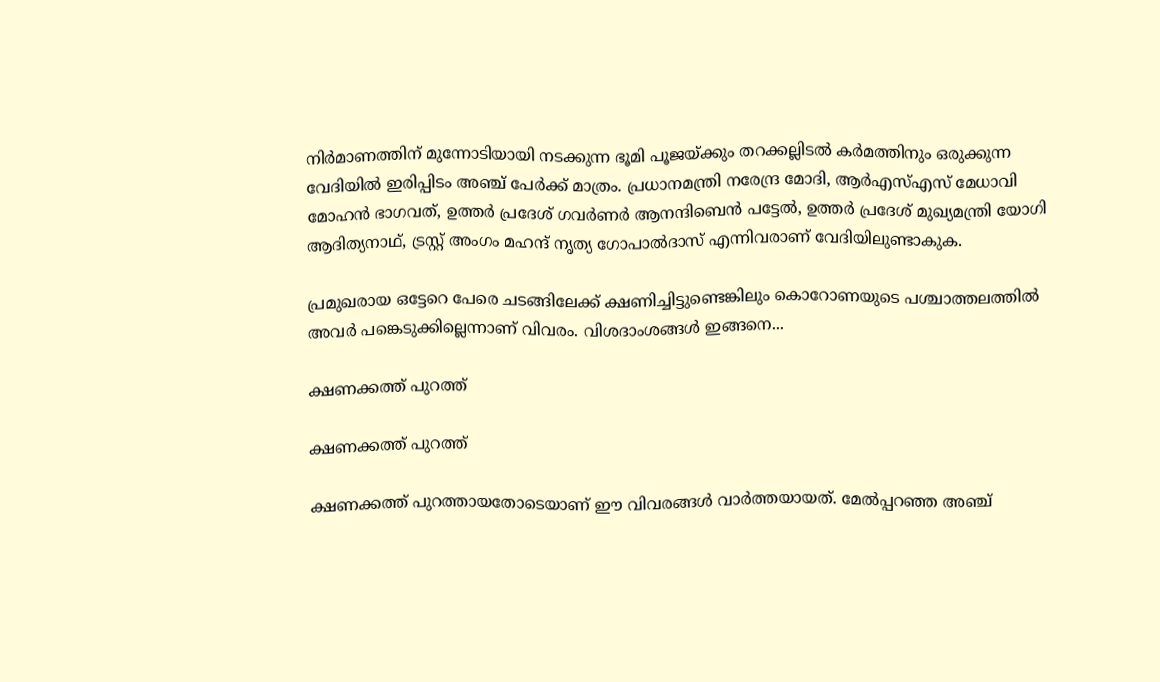നിര്‍മാണത്തിന് മുന്നോടിയായി നടക്കുന്ന ഭൂമി പൂജയ്ക്കും തറക്കല്ലിടല്‍ കര്‍മത്തിനും ഒരുക്കുന്ന വേദിയില്‍ ഇരിപ്പിടം അഞ്ച് പേര്‍ക്ക് മാത്രം. പ്രധാനമന്ത്രി നരേന്ദ്ര മോദി, ആര്‍എസ്എസ് മേധാവി മോഹന്‍ ഭാഗവത്, ഉത്തര്‍ പ്രദേശ് ഗവര്‍ണര്‍ ആനന്ദിബെന്‍ പട്ടേല്‍, ഉത്തര്‍ പ്രദേശ് മുഖ്യമന്ത്രി യോഗി ആദിത്യനാഥ്, ട്രസ്റ്റ് അംഗം മഹന്ദ് നൃത്യ ഗോപാല്‍ദാസ് എന്നിവരാണ് വേദിയിലുണ്ടാകുക.

പ്രമുഖരായ ഒട്ടേറെ പേരെ ചടങ്ങിലേക്ക് ക്ഷണിച്ചിട്ടുണ്ടെങ്കിലും കൊറോണയുടെ പശ്ചാത്തലത്തില്‍ അവര്‍ പങ്കെടുക്കില്ലെന്നാണ് വിവരം. വിശദാംശങ്ങള്‍ ഇങ്ങനെ...

ക്ഷണക്കത്ത് പുറത്ത്

ക്ഷണക്കത്ത് പുറത്ത്

ക്ഷണക്കത്ത് പുറത്തായതോടെയാണ് ഈ വിവരങ്ങള്‍ വാര്‍ത്തയായത്. മേല്‍പ്പറഞ്ഞ അഞ്ച്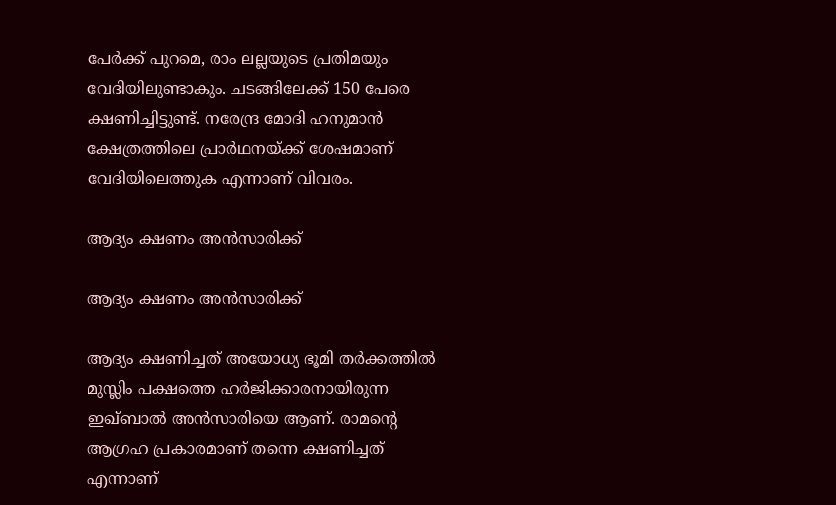പേര്‍ക്ക് പുറമെ, രാം ലല്ലയുടെ പ്രതിമയും വേദിയിലുണ്ടാകും. ചടങ്ങിലേക്ക് 150 പേരെ ക്ഷണിച്ചിട്ടുണ്ട്. നരേന്ദ്ര മോദി ഹനുമാന്‍ ക്ഷേത്രത്തിലെ പ്രാര്‍ഥനയ്ക്ക് ശേഷമാണ് വേദിയിലെത്തുക എന്നാണ് വിവരം.

ആദ്യം ക്ഷണം അന്‍സാരിക്ക്

ആദ്യം ക്ഷണം അന്‍സാരിക്ക്

ആദ്യം ക്ഷണിച്ചത് അയോധ്യ ഭൂമി തര്‍ക്കത്തില്‍ മുസ്ലിം പക്ഷത്തെ ഹര്‍ജിക്കാരനായിരുന്ന ഇഖ്ബാല്‍ അന്‍സാരിയെ ആണ്. രാമന്റെ ആഗ്രഹ പ്രകാരമാണ് തന്നെ ക്ഷണിച്ചത് എന്നാണ്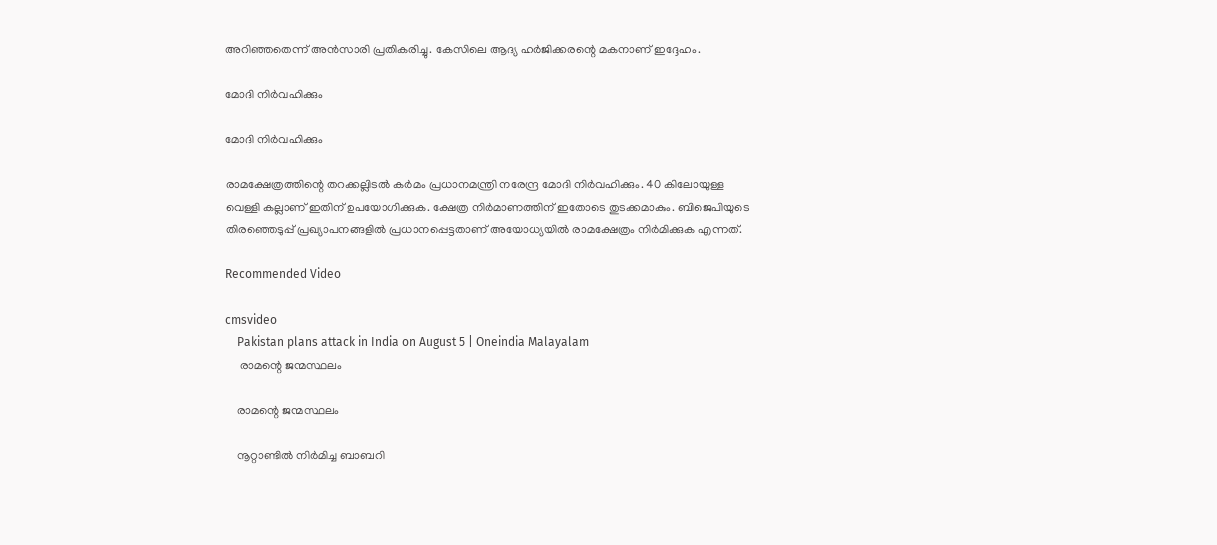അറിഞ്ഞതെന്ന് അന്‍സാരി പ്രതികരിച്ചു. കേസിലെ ആദ്യ ഹര്‍ജിക്കരന്റെ മകനാണ് ഇദ്ദേഹം.

മോദി നിര്‍വഹിക്കും

മോദി നിര്‍വഹിക്കും

രാമക്ഷേത്രത്തിന്റെ തറക്കല്ലിടല്‍ കര്‍മം പ്രധാനമന്ത്രി നരേന്ദ്ര മോദി നിര്‍വഹിക്കും. 40 കിലോയുള്ള വെള്ളി കല്ലാണ് ഇതിന് ഉപയോഗിക്കുക. ക്ഷേത്ര നിര്‍മാണത്തിന് ഇതോടെ തുടക്കമാകും. ബിജെപിയുടെ തിരഞ്ഞെടുപ്പ് പ്രഖ്യാപനങ്ങളില്‍ പ്രധാനപ്പെട്ടതാണ് അയോധ്യയില്‍ രാമക്ഷേത്രം നിര്‍മിക്കുക എന്നത്.

Recommended Video

cmsvideo
    Pakistan plans attack in India on August 5 | Oneindia Malayalam
     രാമന്റെ ജന്മസ്ഥലം

    രാമന്റെ ജന്മസ്ഥലം

    നൂറ്റാണ്ടില്‍ നിര്‍മിച്ച ബാബറി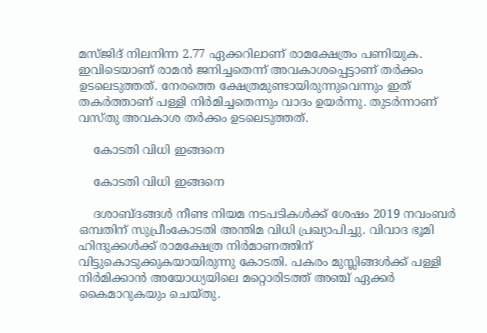മസ്ജിദ് നിലനിന്ന 2.77 ഏക്കറിലാണ് രാമക്ഷേത്രം പണിയുക. ഇവിടെയാണ് രാമന്‍ ജനിച്ചതെന്ന് അവകാശപ്പെട്ടാണ് തര്‍ക്കം ഉടലെടുത്തത്. നേരത്തെ ക്ഷേത്രമുണ്ടായിരുന്നുവെന്നും ഇത് തകര്‍ത്താണ് പള്ളി നിര്‍മിച്ചതെന്നും വാദം ഉയര്‍ന്നു. തുടര്‍ന്നാണ് വസ്തു അവകാശ തര്‍ക്കം ഉടലെടുത്തത്.

    കോടതി വിധി ഇങ്ങനെ

    കോടതി വിധി ഇങ്ങനെ

    ദശാബ്ദങ്ങള്‍ നീണ്ട നിയമ നടപടികള്‍ക്ക് ശേഷം 2019 നവംബര്‍ ഒമ്പതിന് സുപ്രീംകോടതി അന്തിമ വിധി പ്രഖ്യാപിച്ചു. വിവാദ ഭൂമി ഹിന്ദുക്കള്‍ക്ക് രാമക്ഷേത്ര നിര്‍മാണത്തിന് വിട്ടുകൊടുക്കുകയായിരുന്നു കോടതി. പകരം മുസ്ലിങ്ങള്‍ക്ക് പള്ളി നിര്‍മിക്കാന്‍ അയോധ്യയിലെ മറ്റൊരിടത്ത് അഞ്ച് ഏക്കര്‍ കൈമാറുകയും ചെയ്തു.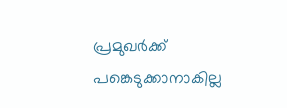പ്രമുഖര്‍ക്ക് പങ്കെടുക്കാനാകില്ല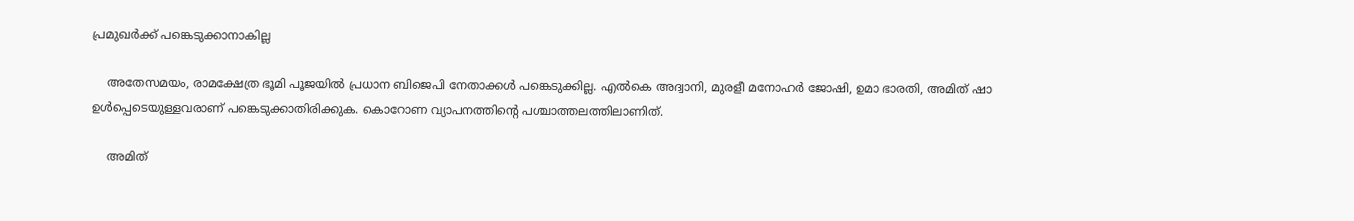പ്രമുഖര്‍ക്ക് പങ്കെടുക്കാനാകില്ല

    അതേസമയം, രാമക്ഷേത്ര ഭൂമി പൂജയില്‍ പ്രധാന ബിജെപി നേതാക്കള്‍ പങ്കെടുക്കില്ല. എല്‍കെ അദ്വാനി, മുരളീ മനോഹര്‍ ജോഷി, ഉമാ ഭാരതി, അമിത് ഷാ ഉള്‍പ്പെടെയുള്ളവരാണ് പങ്കെടുക്കാതിരിക്കുക. കൊറോണ വ്യാപനത്തിന്റെ പശ്ചാത്തലത്തിലാണിത്.

    അമിത്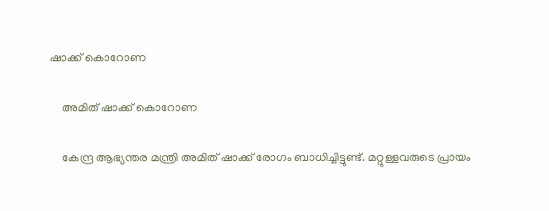ഷാക്ക് കൊറോണ

    അമിത് ഷാക്ക് കൊറോണ

    കേന്ദ്ര ആഭ്യന്തര മന്ത്രി അമിത് ഷാക്ക് രോഗം ബാധിച്ചിട്ടുണ്ട്. മറ്റുള്ളവരുടെ പ്രായം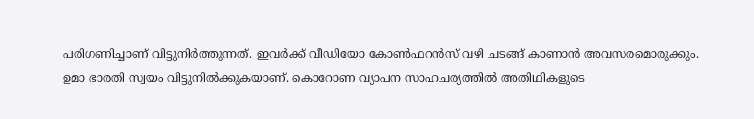പരിഗണിച്ചാണ് വിട്ടുനിര്‍ത്തുന്നത്. ഇവര്‍ക്ക് വീഡിയോ കോണ്‍ഫറന്‍സ് വഴി ചടങ്ങ് കാണാന്‍ അവസരമൊരുക്കും. ഉമാ ഭാരതി സ്വയം വിട്ടുനില്‍ക്കുകയാണ്. കൊറോണ വ്യാപന സാഹചര്യത്തില്‍ അതിഥികളുടെ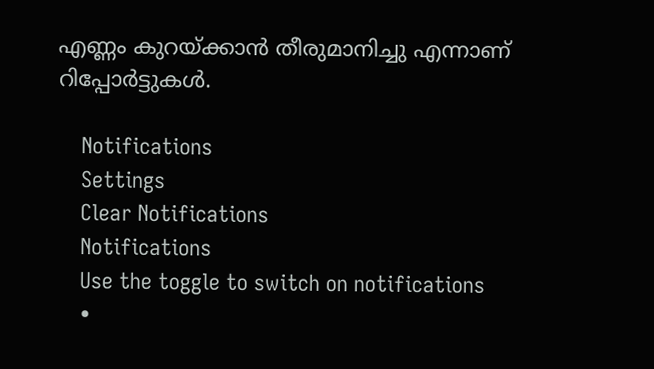എണ്ണം കുറയ്ക്കാന്‍ തീരുമാനിച്ചു എന്നാണ് റിപ്പോര്‍ട്ടുകള്‍.

    Notifications
    Settings
    Clear Notifications
    Notifications
    Use the toggle to switch on notifications
    •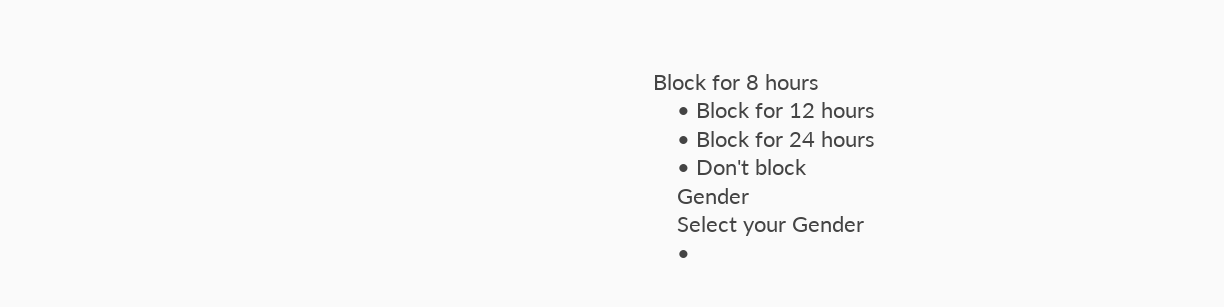Block for 8 hours
    • Block for 12 hours
    • Block for 24 hours
    • Don't block
    Gender
    Select your Gender
    •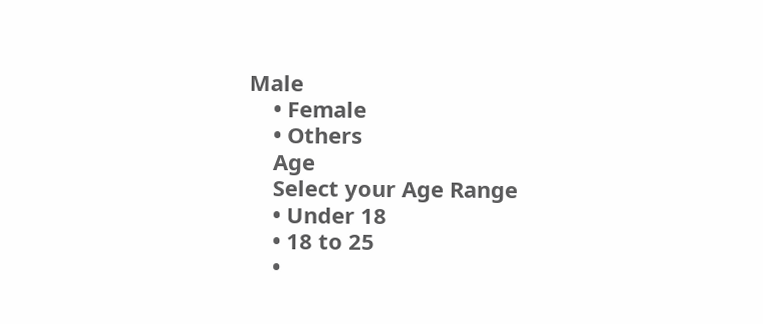Male
    • Female
    • Others
    Age
    Select your Age Range
    • Under 18
    • 18 to 25
    •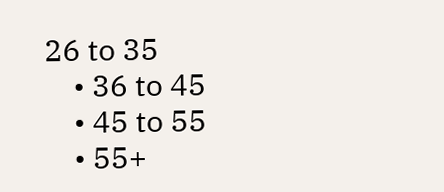26 to 35
    • 36 to 45
    • 45 to 55
    • 55+